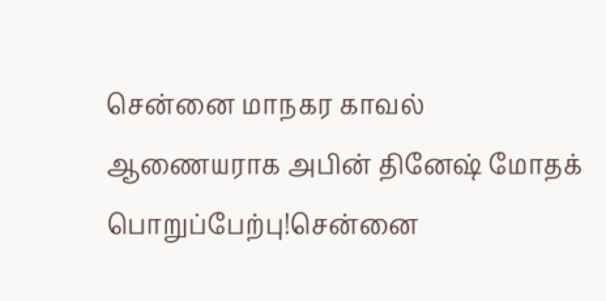சென்னை மாநகர காவல் ஆணையராக அபின் தினேஷ் மோதக் பொறுப்பேற்பு!சென்னை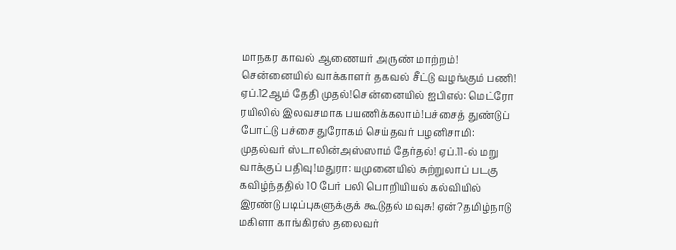மாநகர காவல் ஆணையர் அருண் மாற்றம்! சென்னையில் வாக்காளர் தகவல் சீட்டு வழங்கும் பணி! ஏப்.12ஆம் தேதி முதல்!சென்னையில் ஐபிஎல்: மெட்ரோ ரயிலில் இலவசமாக பயணிக்கலாம்!பச்சைத் துண்டுப் போட்டு பச்சை துரோகம் செய்தவர் பழனிசாமி: முதல்வர் ஸ்டாலின்அஸ்ஸாம் தேர்தல்! ஏப்.11-ல் மறு வாக்குப் பதிவு!மதுரா: யமுனையில் சுற்றுலாப் படகு கவிழ்ந்ததில் 10 பேர் பலி பொறியியல் கல்வியில் இரண்டு படிப்புகளுக்குக் கூடுதல் மவுசு! ஏன்?தமிழ்நாடு மகிளா காங்கிரஸ் தலைவர்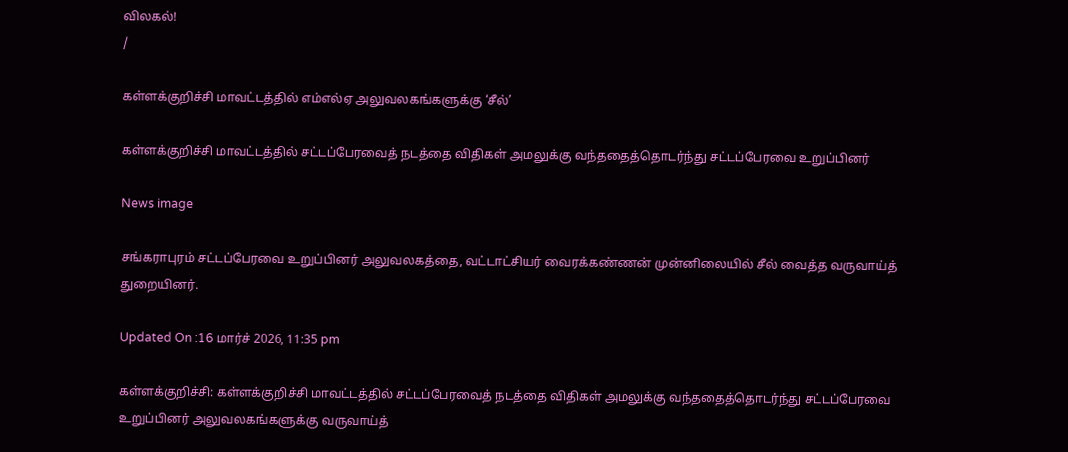விலகல்!
/

கள்ளக்குறிச்சி மாவட்டத்தில் எம்எல்ஏ அலுவலகங்களுக்கு ‘சீல்’

கள்ளக்குறிச்சி மாவட்டத்தில் சட்டப்பேரவைத் நடத்தை விதிகள் அமலுக்கு வந்ததைத்தொடர்ந்து சட்டப்பேரவை உறுப்பினர்

News image

சங்கராபுரம் சட்டப்பேரவை உறுப்பினர் அலுவலகத்தை, வட்டாட்சியர் வைரக்கண்ணன் முன்னிலையில் சீல் வைத்த வருவாய்த் துறையினர்.

Updated On :16 மார்ச் 2026, 11:35 pm

கள்ளக்குறிச்சி: கள்ளக்குறிச்சி மாவட்டத்தில் சட்டப்பேரவைத் நடத்தை விதிகள் அமலுக்கு வந்ததைத்தொடர்ந்து சட்டப்பேரவை உறுப்பினர் அலுவலகங்களுக்கு வருவாய்த்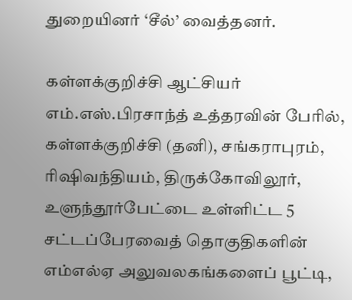துறையினர் ‘சீல்’ வைத்தனர்.

கள்ளக்குறிச்சி ஆட்சியர் எம்.எஸ்.பிரசாந்த் உத்தரவின் பேரில், கள்ளக்குறிச்சி (தனி), சங்கராபுரம், ரிஷிவந்தியம், திருக்கோவிலூர், உளுந்தூர்பேட்டை உள்ளிட்ட 5 சட்டப்பேரவைத் தொகுதிகளின் எம்எல்ஏ அலுவலகங்களைப் பூட்டி,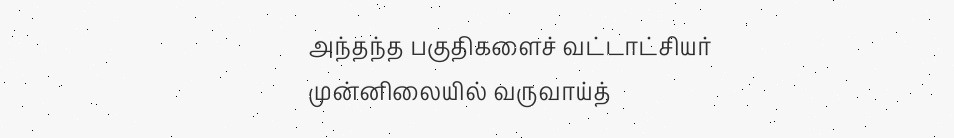அந்தந்த பகுதிகளைச் வட்டாட்சியர் முன்னிலையில் வருவாய்த்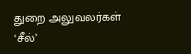துறை அலுவலர்கள் ‘சீல்’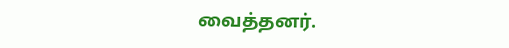வைத்தனர்.